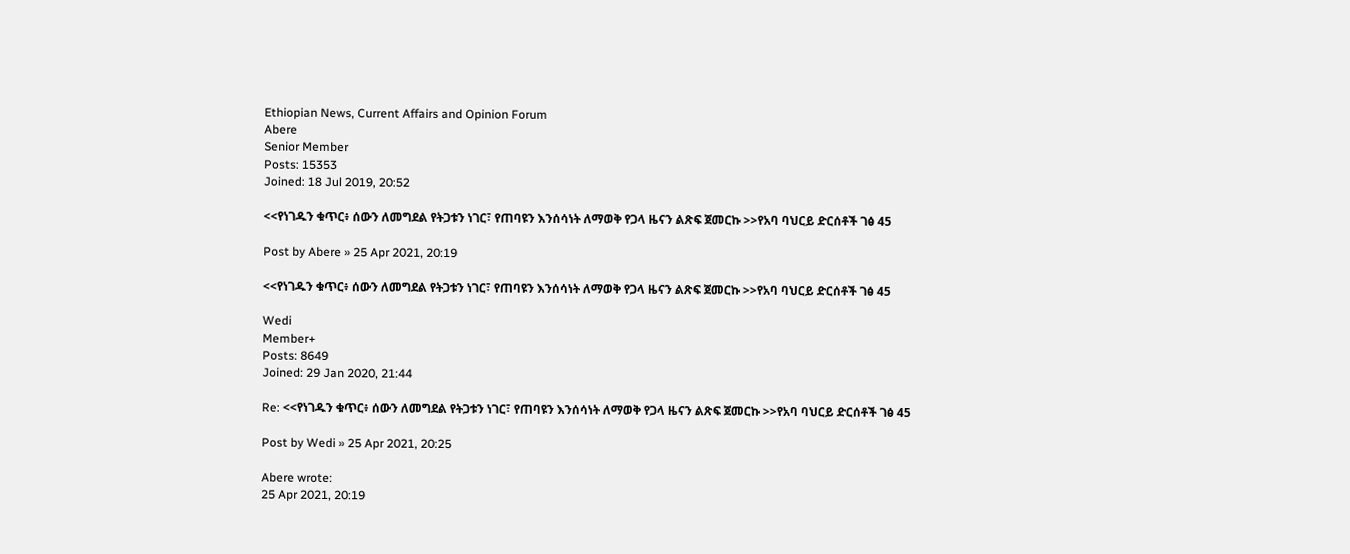Ethiopian News, Current Affairs and Opinion Forum
Abere
Senior Member
Posts: 15353
Joined: 18 Jul 2019, 20:52

<<የነገዱን ቁጥር፥ ሰውን ለመግደል የትጋቱን ነገር፣ የጠባዩን እንሰሳነት ለማወቅ የጋላ ዜናን ልጽፍ ጀመርኩ >>የአባ ባህርይ ድርሰቶች ገፅ 45

Post by Abere » 25 Apr 2021, 20:19

<<የነገዱን ቁጥር፥ ሰውን ለመግደል የትጋቱን ነገር፣ የጠባዩን እንሰሳነት ለማወቅ የጋላ ዜናን ልጽፍ ጀመርኩ >>የአባ ባህርይ ድርሰቶች ገፅ 45

Wedi
Member+
Posts: 8649
Joined: 29 Jan 2020, 21:44

Re: <<የነገዱን ቁጥር፥ ሰውን ለመግደል የትጋቱን ነገር፣ የጠባዩን እንሰሳነት ለማወቅ የጋላ ዜናን ልጽፍ ጀመርኩ >>የአባ ባህርይ ድርሰቶች ገፅ 45

Post by Wedi » 25 Apr 2021, 20:25

Abere wrote:
25 Apr 2021, 20:19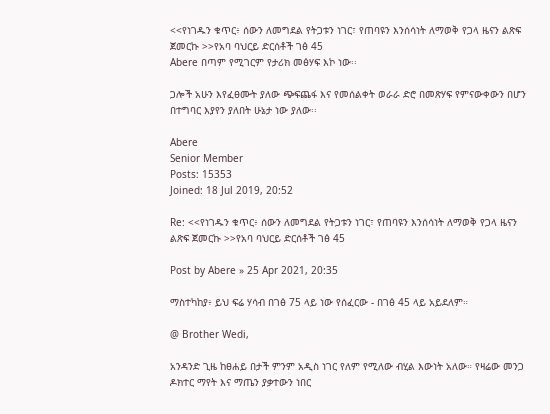<<የነገዱን ቁጥር፥ ሰውን ለመግደል የትጋቱን ነገር፣ የጠባዩን እንሰሳነት ለማወቅ የጋላ ዜናን ልጽፍ ጀመርኩ >>የአባ ባህርይ ድርሰቶች ገፅ 45
Abere በጣም የሚገርም የታሪክ መፅሃፍ እኮ ነው፡፡

ጋሎች አሁን እየፈፀሙት ያለው ጭፍጨፋ እና የመሰልቀት ወራራ ድሮ በመጽሃፍ የምናውቀውን በሆን በተግባር እያየን ያለበት ሁኔታ ነው ያለው፡፡

Abere
Senior Member
Posts: 15353
Joined: 18 Jul 2019, 20:52

Re: <<የነገዱን ቁጥር፥ ሰውን ለመግደል የትጋቱን ነገር፣ የጠባዩን እንሰሳነት ለማወቅ የጋላ ዜናን ልጽፍ ጀመርኩ >>የአባ ባህርይ ድርሰቶች ገፅ 45

Post by Abere » 25 Apr 2021, 20:35

ማስተካከያ፥ ይህ ፍሬ ሃሳብ በገፅ 75 ላይ ነው የሰፈርው - በገፅ 45 ላይ አይደለም።

@ Brother Wedi,

አንዳንድ ጊዜ ከፀሐይ በታች ምንም አዲስ ነገር የለም የሚለው ብሂል እውነት አለው። የዛሬው መንጋ ዶክተር ማየት እና ማጤን ያቃተውን ነበር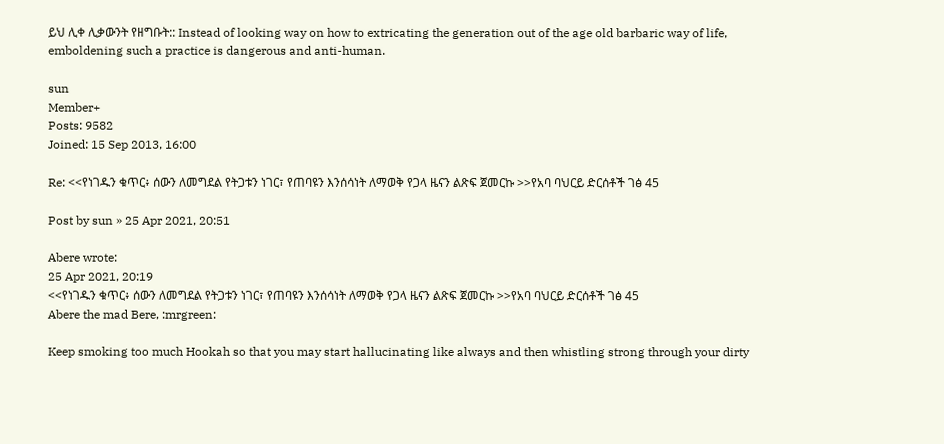ይህ ሊቀ ሊቃውንት የዘግቡት:: Instead of looking way on how to extricating the generation out of the age old barbaric way of life, emboldening such a practice is dangerous and anti-human.

sun
Member+
Posts: 9582
Joined: 15 Sep 2013, 16:00

Re: <<የነገዱን ቁጥር፥ ሰውን ለመግደል የትጋቱን ነገር፣ የጠባዩን እንሰሳነት ለማወቅ የጋላ ዜናን ልጽፍ ጀመርኩ >>የአባ ባህርይ ድርሰቶች ገፅ 45

Post by sun » 25 Apr 2021, 20:51

Abere wrote:
25 Apr 2021, 20:19
<<የነገዱን ቁጥር፥ ሰውን ለመግደል የትጋቱን ነገር፣ የጠባዩን እንሰሳነት ለማወቅ የጋላ ዜናን ልጽፍ ጀመርኩ >>የአባ ባህርይ ድርሰቶች ገፅ 45
Abere the mad Bere, :mrgreen:

Keep smoking too much Hookah so that you may start hallucinating like always and then whistling strong through your dirty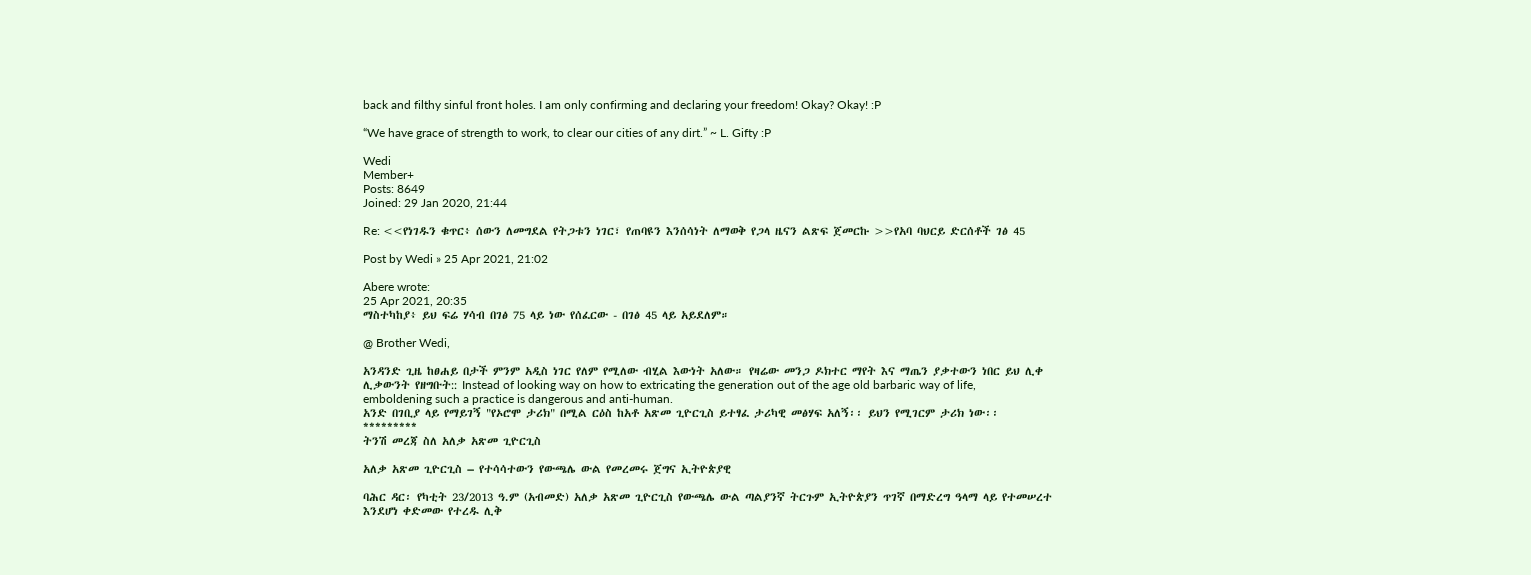back and filthy sinful front holes. I am only confirming and declaring your freedom! Okay? Okay! :P

“We have grace of strength to work, to clear our cities of any dirt.” ~ L. Gifty :P

Wedi
Member+
Posts: 8649
Joined: 29 Jan 2020, 21:44

Re: <<የነገዱን ቁጥር፥ ሰውን ለመግደል የትጋቱን ነገር፣ የጠባዩን እንሰሳነት ለማወቅ የጋላ ዜናን ልጽፍ ጀመርኩ >>የአባ ባህርይ ድርሰቶች ገፅ 45

Post by Wedi » 25 Apr 2021, 21:02

Abere wrote:
25 Apr 2021, 20:35
ማስተካከያ፥ ይህ ፍሬ ሃሳብ በገፅ 75 ላይ ነው የሰፈርው - በገፅ 45 ላይ አይደለም።

@ Brother Wedi,

አንዳንድ ጊዜ ከፀሐይ በታች ምንም አዲስ ነገር የለም የሚለው ብሂል እውነት አለው። የዛሬው መንጋ ዶክተር ማየት እና ማጤን ያቃተውን ነበር ይህ ሊቀ ሊቃውንት የዘግቡት:: Instead of looking way on how to extricating the generation out of the age old barbaric way of life, emboldening such a practice is dangerous and anti-human.
አንድ በገቢያ ላይ የማይገኝ "የኦሮሞ ታሪክ" በሚል ርዕስ ከአቶ አጽመ ጊዮርጊስ ይተፃፈ ታሪካዊ መፅሃፍ አለኝ፡፡ ይህን የሚገርም ታሪክ ነው፡፡
*********
ትንሽ መረጃ ስለ አለቃ አጽመ ጊዮርጊስ

አለቃ አጽመ ጊዮርጊስ – የተሳሳተውን የውጫሌ ውል የመረመሩ ጀግና ኢትዮጵያዊ

ባሕር ዳር፡ የካቲት 23/2013 ዓ.ም (አብመድ) አለቃ አጽመ ጊዮርጊስ የውጫሌ ውል ጣልያንኛ ትርጉም ኢትዮጵያን ጥገኛ በማድረግ ዓላማ ላይ የተመሠረተ እንደሆነ ቀድመው የተረዱ ሊቅ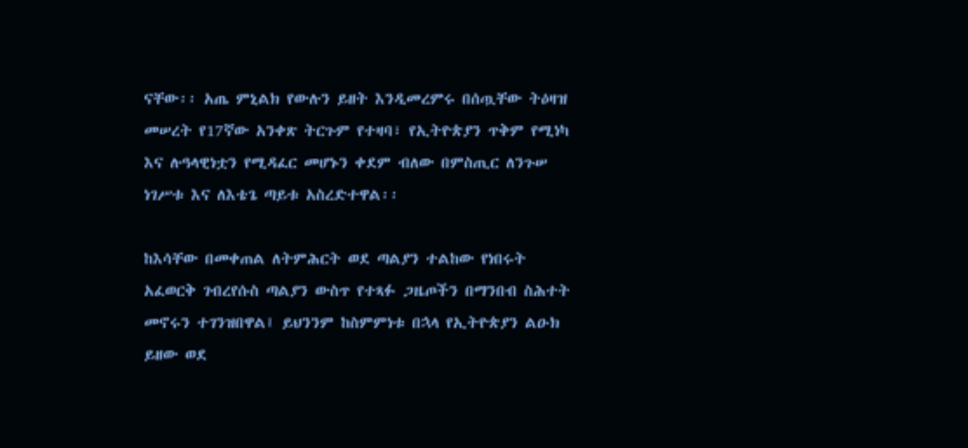ናቸው፡፡ አጤ ምኒልክ የውሉን ይዘት እንዲመረምሩ በሰጧቸው ትዕዛዝ መሠረት የ17ኛው አንቀጽ ትርጉም የተዛባ፣ የኢትዮጵያን ጥቅም የሚነካ እና ሉዓላዊነቷን የሚዳፈር መሆኑን ቀደም ብለው በምስጢር ለንጉሠ ነገሥቱ እና ለእቴጌ ጣይቱ አስረድተዋል፡፡

ከእሳቸው በመቀጠል ለትምሕርት ወደ ጣልያን ተልከው የነበሩት አፈወርቅ ገብረየሱስ ጣልያን ውስጥ የተጻፉ ጋዜጦችን በማንበብ ስሕተት መኖሩን ተገንዝበዋል፤ ይህንንም ከስምምነቱ በኋላ የኢትዮጵያን ልዑክ ይዘው ወደ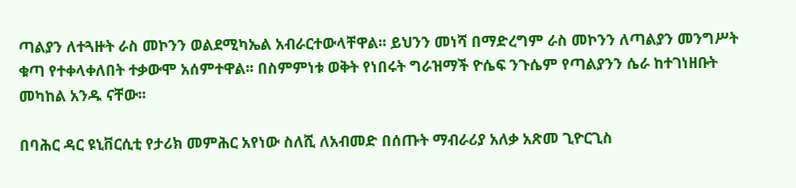ጣልያን ለተጓዙት ራስ መኮንን ወልደሚካኤል አብራርተውላቸዋል፡፡ ይህንን መነሻ በማድረግም ራስ መኮንን ለጣልያን መንግሥት ቁጣ የተቀላቀለበት ተቃውሞ አሰምተዋል፡፡ በስምምነቱ ወቅት የነበሩት ግራዝማች ዮሴፍ ንጉሴም የጣልያንን ሴራ ከተገነዘቡት መካከል አንዱ ናቸው፡፡

በባሕር ዳር ዩኒቨርሲቲ የታሪክ መምሕር አየነው ስለሺ ለአብመድ በሰጡት ማብራሪያ አለቃ አጽመ ጊዮርጊስ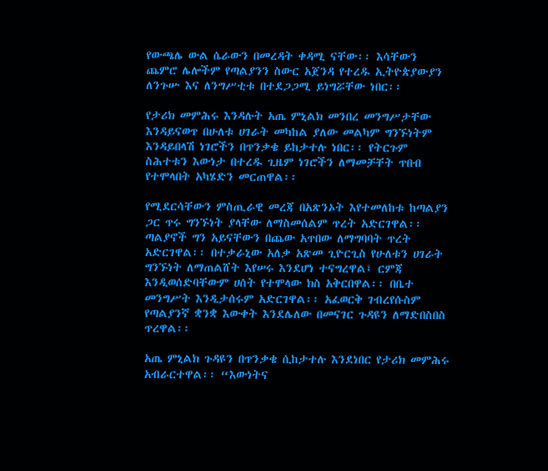የውጫሌ ውል ሴራውን በመረዳት ቀዳሚ ናቸው፡፡ እሳቸውን ጨምሮ ሌሎችም የጣልያንን ስውር አጀንዳ የተረዱ ኢትዮጵያውያን ለንጉሡ እና ለንግሥቲቱ በተደጋጋሚ ይነግሯቸው ነበር፡፡

የታሪክ መምሕሩ እንዳሉት አጤ ምኒልክ መንበረ መንግሥታቸው እንዳይናወጥ በሁለቱ ሀገራት መካከል ያለው መልካም ግንኙነትም እንዳይበላሽ ነገሮችን በጥንቃቄ ይከታተሉ ነበር፡፡ የትርጉም ስሕተቱን እውነታ በተረዱ ጊዜም ነገሮችን ለማመቻቸት ጥበብ የተሞላበት አካሄድን መርጠዋል፡፡

የሚደርሳቸውን ምስጢራዊ መረጃ በአጽንኦት እየተመለከቱ ከጣልያን ጋር ጥሩ ግንኙነት ያላቸው ለማስመሰልም ጥረት አድርገዋል፡፡ ጣልያኖች ግን አይናቸውን በጨው አጥበው ለማግባባት ጥረት አድርገዋል፡፡ በተቃራኒው አለቃ አጽመ ጊዮርጊስ የሁለቱን ሀገራት ግንኙነት ለማጠልሸት እየሠሩ እንደሆነ ተናግረዋል፤ ርምጃ እንዲወሰድባቸውም ሀሰት የተሞላው ክስ አቅርበዋል፡፡ በቤተ መንግሥት እንዲታሰሩም አድርገዋል፡፡ አፈወርቅ ገብረየሱስም የጣልያንኛ ቋንቋ እውቀት እንደሌለው በመናገር ጉዳዩን ለማድበስበስ ጥረዋል፡፡

አጤ ምኒልክ ጉዳዩን በጥንቃቄ ሲከታተሉ እንደነበር የታሪክ መምሕሩ አብራርተዋል፡፡ “እውነትና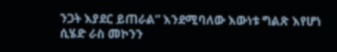ንጋት እያደር ይጠራል” እንደሚባለው እውነቱ ግልጽ እየሆነ ሲሄድ ራስ መኮንን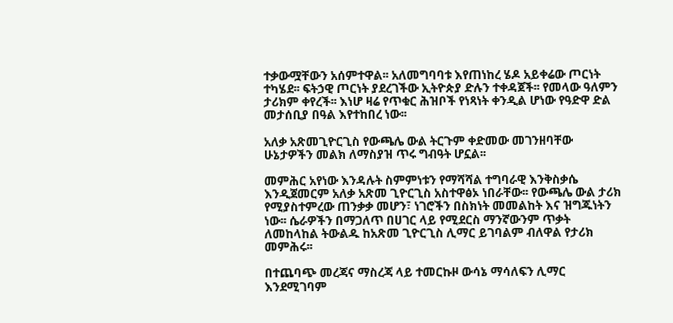ተቃውሟቸውን አሰምተዋል፡፡ አለመግባባቱ እየጠነከረ ሄዶ አይቀሬው ጦርነት ተካሄደ፡፡ ፍትኃዊ ጦርነት ያደረገችው ኢትዮጵያ ድሉን ተቀዳጀች፡፡ የመላው ዓለምን ታሪክም ቀየረች፡፡ እነሆ ዛሬ የጥቁር ሕዝቦች የነጻነት ቀንዲል ሆነው የዓድዋ ድል መታሰቢያ በዓል እየተከበረ ነው፡፡

አለቃ አጽመጊዮርጊስ የውጫሌ ውል ትርጉም ቀድመው መገንዘባቸው ሁኔታዎችን መልክ ለማስያዝ ጥሩ ግብዓት ሆኗል፡፡

መምሕር አየነው እንዳሉት ስምምነቱን የማሻሻል ተግባራዊ እንቅስቃሴ እንዲጀመርም አለቃ አጽመ ጊዮርጊስ አስተዋፅኦ ነበራቸው፡፡ የውጫሌ ውል ታሪክ የሚያስተምረው ጠንቃቃ መሆን፣ ነገሮችን በስክነት መመልከት እና ዝግጁነትን ነው፡፡ ሴራዎችን በማጋለጥ በሀገር ላይ የሚደርስ ማንኛውንም ጥቃት ለመከላከል ትውልዱ ከአጽመ ጊዮርጊስ ሊማር ይገባልም ብለዋል የታሪክ መምሕሩ፡፡

በተጨባጭ መረጃና ማስረጃ ላይ ተመርኩዞ ውሳኔ ማሳለፍን ሊማር እንደሚገባም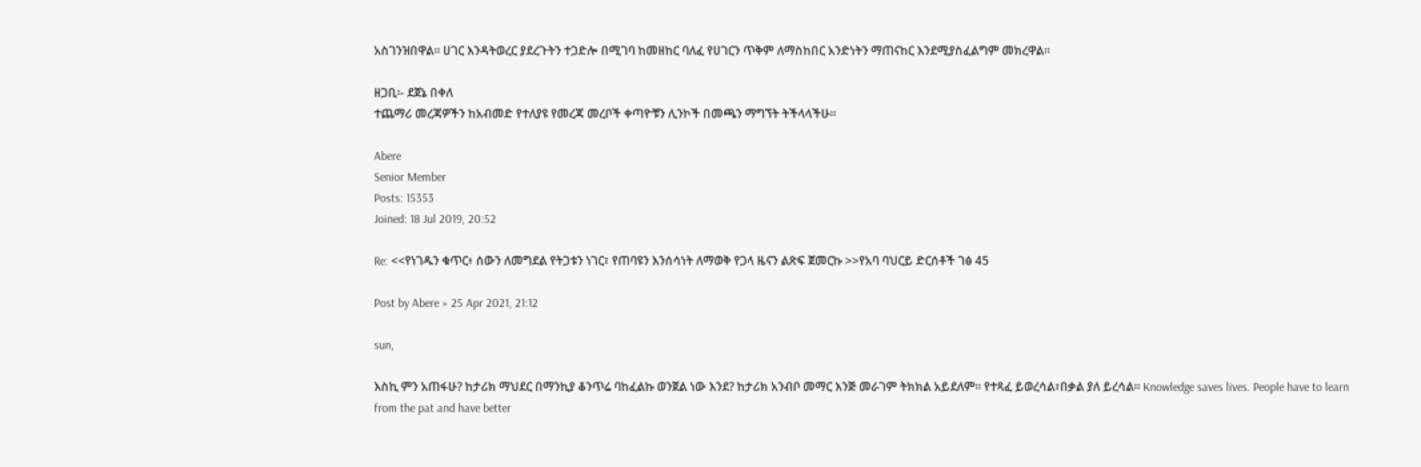አስገንዝበዋል፡፡ ሀገር እንዳትወረር ያደረጉትን ተጋድሎ በሚገባ ከመዘከር ባለፈ የሀገርን ጥቅም ለማስከበር አንድነትን ማጠናከር እንደሚያስፈልግም መክረዋል፡፡

ዘጋቢ፡- ደጀኔ በቀለ
ተጨማሪ መረጃዎችን ከአብመድ የተለያዩ የመረጃ መረቦች ቀጣዮቹን ሊንኮች በመጫን ማግኘት ትችላላችሁ፡፡

Abere
Senior Member
Posts: 15353
Joined: 18 Jul 2019, 20:52

Re: <<የነገዱን ቁጥር፥ ሰውን ለመግደል የትጋቱን ነገር፣ የጠባዩን እንሰሳነት ለማወቅ የጋላ ዜናን ልጽፍ ጀመርኩ >>የአባ ባህርይ ድርሰቶች ገፅ 45

Post by Abere » 25 Apr 2021, 21:12

sun,

እስኪ ምን አጠፋሁ? ከታሪክ ማህደር በማንኪያ ቆንጥሬ ባከፈልኩ ወንጀል ነው እንደ? ከታሪክ አንብቦ መማር እንጅ መራገም ትክክል አይደለም። የተጻፈ ይወረሳል፣በቃል ያለ ይረሳል። Knowledge saves lives. People have to learn from the pat and have better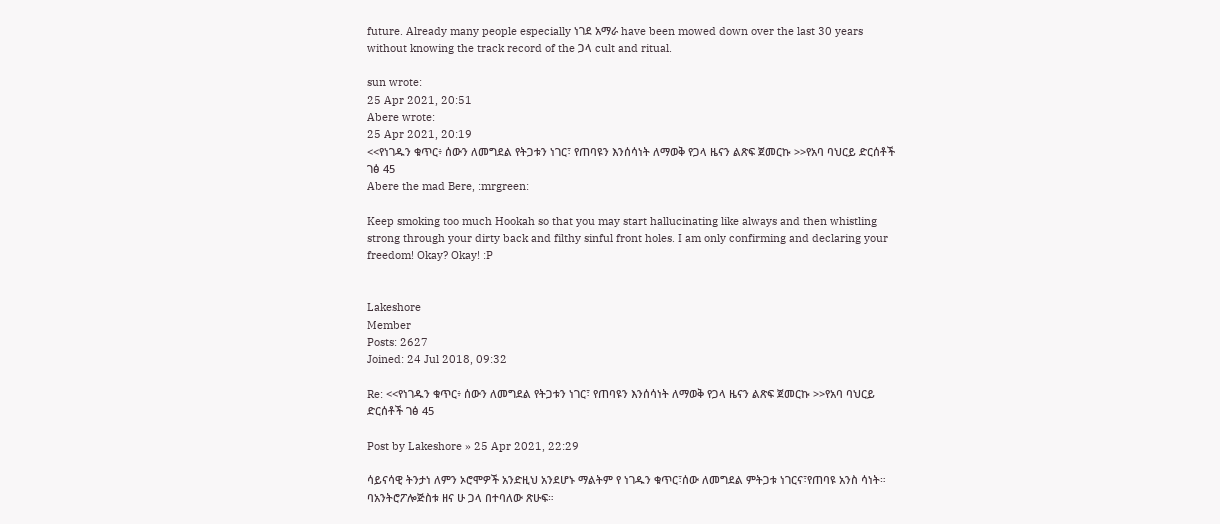future. Already many people especially ነገደ አማራ have been mowed down over the last 30 years without knowing the track record of the ጋላ cult and ritual.

sun wrote:
25 Apr 2021, 20:51
Abere wrote:
25 Apr 2021, 20:19
<<የነገዱን ቁጥር፥ ሰውን ለመግደል የትጋቱን ነገር፣ የጠባዩን እንሰሳነት ለማወቅ የጋላ ዜናን ልጽፍ ጀመርኩ >>የአባ ባህርይ ድርሰቶች ገፅ 45
Abere the mad Bere, :mrgreen:

Keep smoking too much Hookah so that you may start hallucinating like always and then whistling strong through your dirty back and filthy sinful front holes. I am only confirming and declaring your freedom! Okay? Okay! :P


Lakeshore
Member
Posts: 2627
Joined: 24 Jul 2018, 09:32

Re: <<የነገዱን ቁጥር፥ ሰውን ለመግደል የትጋቱን ነገር፣ የጠባዩን እንሰሳነት ለማወቅ የጋላ ዜናን ልጽፍ ጀመርኩ >>የአባ ባህርይ ድርሰቶች ገፅ 45

Post by Lakeshore » 25 Apr 2021, 22:29

ሳይናሳዊ ትንታነ ለምን ኦሮሞዎች አንድዚህ አንደሆኑ ማልትም የ ነገዱን ቁጥር፣ሰው ለመግደል ምትጋቱ ነገርና፣የጠባዩ አንስ ሳነት። ባአንትሮፖሎጅስቱ ዘና ሁ ጋላ በተባለው ጽሁፍ።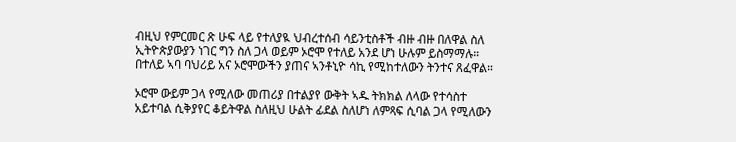ብዚህ የምርመር ጽ ሁፍ ላይ የተለያዪ ህብረተሰብ ሳይንቲስቶች ብዙ ብዙ በለዋል ስለ ኢትዮጵያውያን ነገር ግን ስለ ጋላ ወይም ኦሮሞ የተለይ አንደ ሆነ ሁሉም ይስማማሉ። በተለይ ኣባ ባህሪይ አና ኦሮሞውችን ያጠና ኣንቶኒዮ ሳኪ የሚከተለውን ትንተና ጸፈዋል።

ኦሮሞ ውይም ጋላ የሚለው መጠሪያ በተልያየ ውቅት ኣዱ ትክክል ለላው የተሳስተ አይተባል ሲቅያየር ቆይትዋል ስለዚህ ሁልት ፊደል ስለሆነ ለምጻፍ ሲባል ጋላ የሚለውን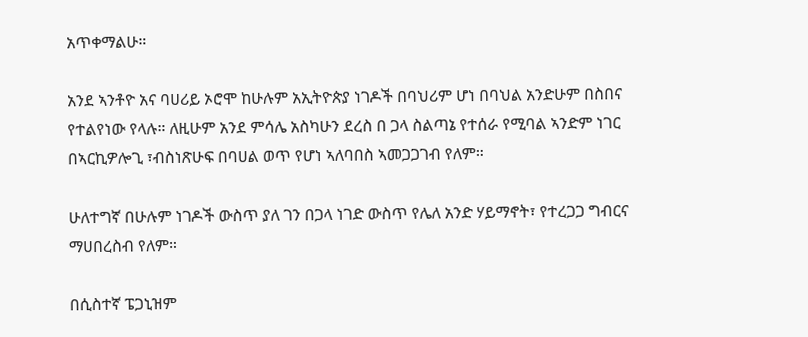አጥቀማልሁ።

አንደ ኣንቶዮ አና ባሀሪይ ኦሮሞ ከሁሉም አኢትዮጵያ ነገዶች በባህሪም ሆነ በባህል አንድሁም በስበና የተልየነው የላሉ። ለዚሁም አንደ ምሳሌ አስካሁን ደረስ በ ጋላ ስልጣኔ የተሰራ የሚባል ኣንድም ነገር በኣርኪዎሎጊ ፣ብስነጽሁፍ በባሀል ወጥ የሆነ ኣለባበስ ኣመጋጋገብ የለም።

ሁለተግኛ በሁሉም ነገዶች ውስጥ ያለ ገን በጋላ ነገድ ውስጥ የሌለ አንድ ሃይማኖት፣ የተረጋጋ ግብርና ማሀበረስብ የለም።

በሲስተኛ ፔጋኒዝም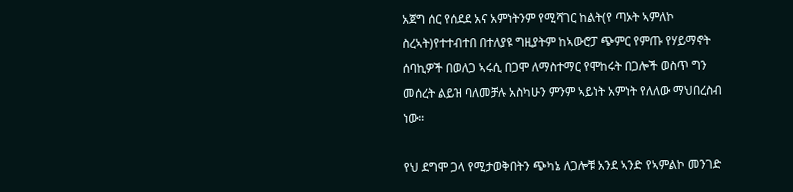አጀግ ሰር የሰደደ አና አምነትንም የሚሻገር ከልት(የ ጣኦት ኣምለኮ ስረኣት)የተተብተበ በተለያዩ ግዚያትም ከኣውሮፓ ጭምር የምጡ የሃይማኖት ሰባኪዎች በወለጋ ኣሩሲ በጋሞ ለማስተማር የሞከሩት በጋሎች ወስጥ ግን መሰረት ልይዝ ባለመቻሉ አስካሁን ምንም ኣይነት አምነት የለለው ማህበረስብ ነው።

የህ ደግሞ ጋላ የሚታወቅበትን ጭካኔ ለጋሎቹ አንደ ኣንድ የኣምልኮ መንገድ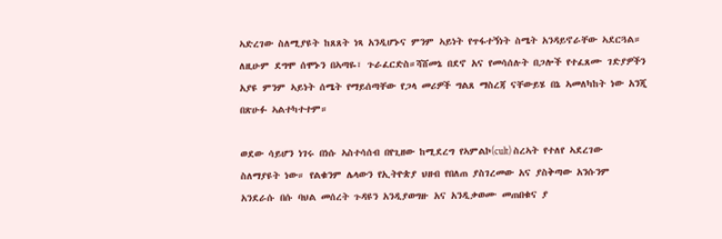ኣድረገው ስለሚያዩት ከጸጸት ነጻ አንዲሆኑና ምንም ኣይነት የጥፋተኝነት ስሜት አንዳይኖራቸው ኣደርጓል። ለዚሁም ደግሞ ሰሞኑን በኣጣዬ፣ ጉራፈርድስ።ሻሸመኔ በደኖ አና የመሳሰሉት በጋሎች የተፈጸሙ ገድያዎችን አያዩ ምንም ኣይነት ሰሜት የማይሰጣቸው የጋላ መሪዎች ግልጸ ማስረጃ ናቸውይሄ በኔ ኣመለካከት ነው አንጂ በጽሁፉ ኣልተካተተም።

ወደው ሳይሆን ነገሩ በነሱ ኣስተሳሰብ በየጊዘው ከሚደረግ የኣምልኮ(cult) ስረኣት የተለየ ኣደረገው ስለማያዩት ነው። የልቁንም ሌላውን የኢትዮጵያ ህዘብ የበለጠ ያስገረመው አና ያስቅጣው አንሱንም አንደራሱ በሱ ባህል መሰረት ጉዳዩን አንዲያወግዙ አና አንዲቃወሙ መጠበቁና ያ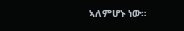ኣለምሆኑ ነው።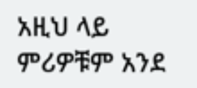አዚህ ላይ ምሪዎቹም አንደ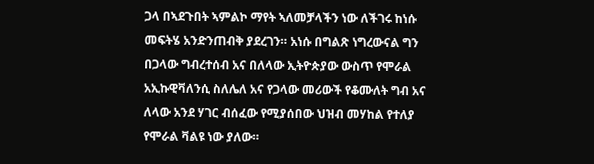ጋላ በኣደጉበት ኣምልኮ ማየት ኣለመቻላችን ነው ለችገሩ ከነሱ መፍትሄ አንድንጠብቅ ያደረገን። አነሱ በግልጽ ነግረውናል ግን በጋላው ግብረተሰብ አና በለላው ኢትዮጵያው ውስጥ የሞራል አኢኩዊቫለንሲ ስለሌለ አና የጋላው መሪውች የቆሙለት ግብ አና ለላው አንደ ሃገር ብሰፈው የሚያሰበው ህዝብ መሃከል የተለያ የሞራል ቫልዩ ነው ያለው።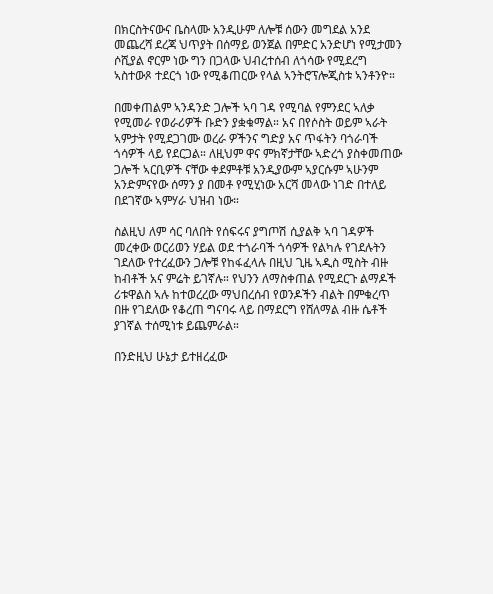በክርስትናውና ቤስላሙ አንዲሁም ለሎቹ ሰውን መግደል አንደ መጨረሻ ደረጃ ህጥያት በሰማይ ወንጀል በምድር አንድሆነ የሚታመን ሶሺያል ኖርም ነው ግን በጋላው ህብረተሰብ ለጎሳው የሚደረግ ኣስተውጾ ተደርጎ ነው የሚቆጠርው የላል ኣንትሮፕሎጂስቱ ኣንቶንዮ።

በመቀጠልም ኣንዳንድ ጋሎች ኣባ ገዳ የሚባል የምንደር ኣለቃ የሚመራ የወራሪዎች ቡድን ያቋቁማል። አና በየሶስት ወይም ኣራት ኣምታት የሚደጋገሙ ወረራ ዎችንና ግድያ አና ጥፋትን ባጎራባች ጎሳዎች ላይ የደርጋል። ለዚህም ዋና ምክኛታቸው ኣድረጎ ያስቀመጠው ጋሎች ኣርቢዎች ናቸው ቀደምቶቹ አንዲያውም ኣያርሱም ኣሁንም አንድምናየው ሰማን ያ በመቶ የሚሂነው አርሻ መላው ነገድ በተለይ በደገኛው ኣምሃራ ህዝብ ነው።

ስልዚህ ለም ሳር ባለበት የሰፍሩና ያግጦሽ ሲያልቅ ኣባ ገዳዎች መረቀው ወርሪወን ሃይል ወደ ተጎራባች ጎሳዎች የልካሉ የገደሉትን ገደለው የተረፈውን ጋሎቹ የከፋፈላሉ በዚህ ጊዜ ኣዲስ ሚስት ብዙ ከብቶች አና ምሬት ይገኛሉ። የህንን ለማስቀጠል የሚደርጉ ልማዶች ሪቱዋልስ ኣሉ ከተወረረው ማህበረሰብ የወንዶችን ብልት በምቁረጥ በዙ የገደለው የቆረጠ ግናባሩ ላይ በማደርግ የሸለማል ብዙ ሴቶች ያገኛል ተሰሚነቱ ይጨምራል።

በንድዚህ ሁኔታ ይተዘረፈው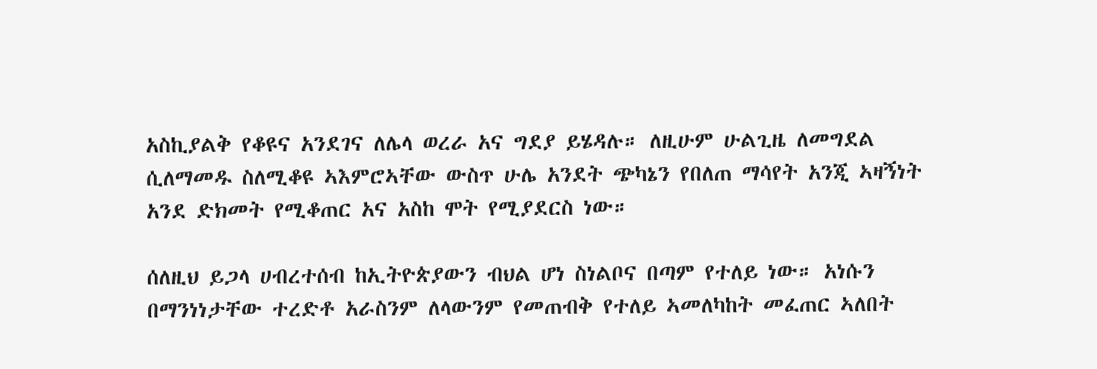አስኪያልቅ የቆዩና አንደገና ለሌላ ወረራ አና ግደያ ይሄዳሉ። ለዚሁም ሁልጊዜ ለመግደል ሲለማመዱ ስለሚቆዩ ኣእምሮኣቸው ውስጥ ሁሌ አንደት ጭካኔን የበለጠ ማሳየት አንጂ ኣዛኝነት አንደ ድክመት የሚቆጠር አና አስከ ሞት የሚያደርስ ነው።

ሰለዚህ ይጋላ ሀብረተሰብ ከኢትዮጵያውን ብህል ሆነ ስነልቦና በጣም የተለይ ነው። አነሱን በማንነነታቸው ተረድቶ አራስንም ለላውንም የመጠብቅ የተለይ ኣመለካከት መፈጠር ኣለበት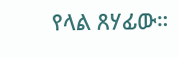የላል ጸሃፊው።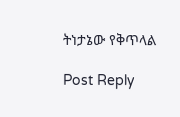ትነታኔው የቅጥላል

Post Reply